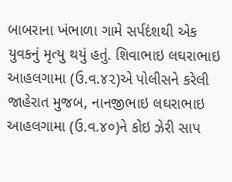બાબરાના ખંભાળા ગામે સર્પદંશથી એક યુવકનું મૃત્યુ થયું હતું. શિવાભાઇ લઘરાભાઇ આહલગામા (ઉ.વ.૪૨)એ પોલીસને કરેલી જાહેરાત મુજબ, નાનજીભાઇ લઘરાભાઇ આહલગામા (ઉ.વ.૪૦)ને કોઇ ઝેરી સાપ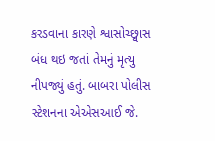કરડવાના કારણે શ્વાસોચ્છ્વાસ બંધ થઇ જતાં તેમનું મૃત્યુ નીપજ્યું હતું. બાબરા પોલીસ સ્ટેશનના એએસઆઈ જે.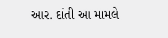આર. દાંતી આ મામલે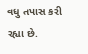વધુ તપાસ કરી રહ્યા છે.